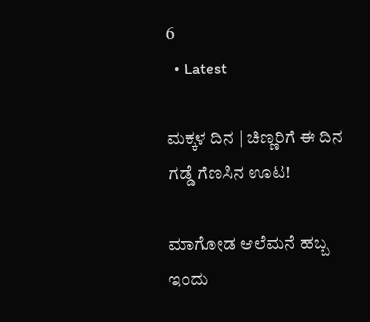6
  • Latest

ಮಕ್ಕಳ ದಿನ | ಚಿಣ್ಣರಿಗೆ ಈ ದಿನ ಗಡ್ಡೆ ಗೆಣಸಿನ ಊಟ!

ಮಾಗೋಡ ಆಲೆಮನೆ ಹಬ್ಬ ಇಂದು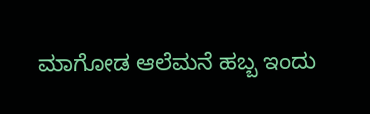ಮಾಗೋಡ ಆಲೆಮನೆ ಹಬ್ಬ ಇಂದು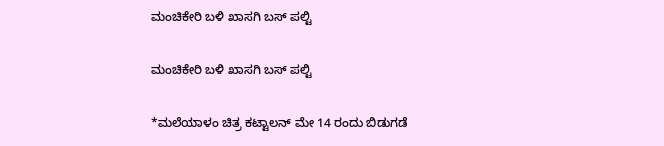ಮಂಚಿಕೇರಿ‌ ಬಳಿ ಖಾಸಗಿ ಬಸ್ ಪಲ್ಟಿ

ಮಂಚಿಕೇರಿ‌ ಬಳಿ ಖಾಸಗಿ ಬಸ್ ಪಲ್ಟಿ

*ಮಲೆಯಾಳಂ ಚಿತ್ರ ಕಟ್ಟಾಲನ್ ಮೇ 14 ರಂದು ಬಿಡುಗಡೆ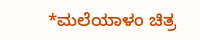*ಮಲೆಯಾಳಂ ಚಿತ್ರ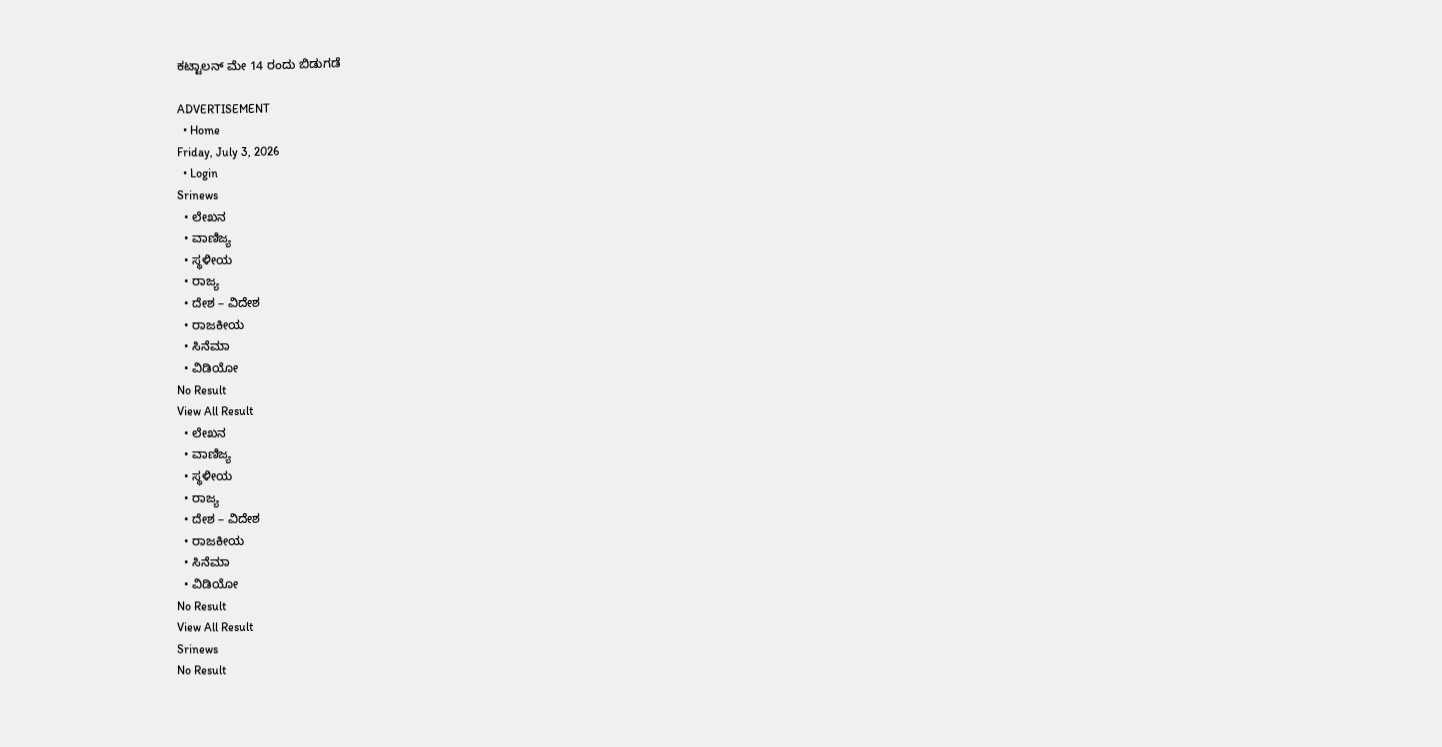ಕಟ್ಟಾಲನ್ ಮೇ 14 ರಂದು ಬಿಡುಗಡೆ

ADVERTISEMENT
  • Home
Friday, July 3, 2026
  • Login
Srinews
  • ಲೇಖನ
  • ವಾಣಿಜ್ಯ
  • ಸ್ಥಳೀಯ
  • ರಾಜ್ಯ
  • ದೇಶ – ವಿದೇಶ
  • ರಾಜಕೀಯ
  • ಸಿನೆಮಾ
  • ವಿಡಿಯೋ
No Result
View All Result
  • ಲೇಖನ
  • ವಾಣಿಜ್ಯ
  • ಸ್ಥಳೀಯ
  • ರಾಜ್ಯ
  • ದೇಶ – ವಿದೇಶ
  • ರಾಜಕೀಯ
  • ಸಿನೆಮಾ
  • ವಿಡಿಯೋ
No Result
View All Result
Srinews
No Result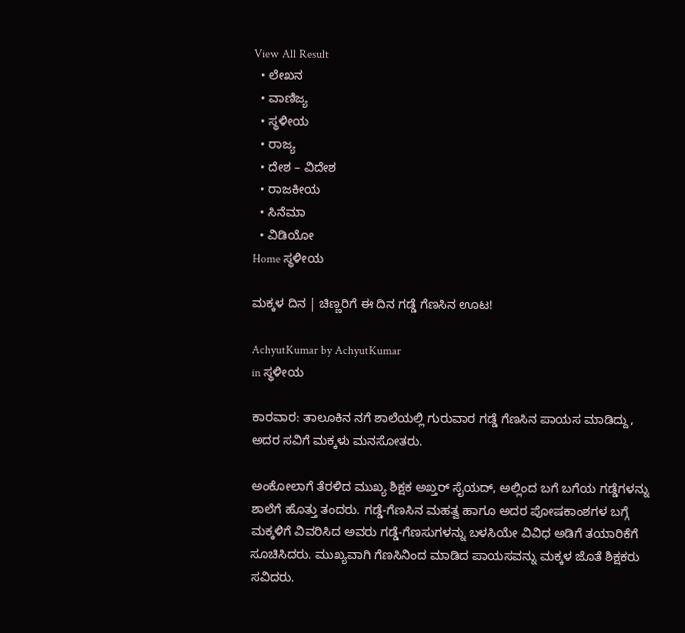View All Result
  • ಲೇಖನ
  • ವಾಣಿಜ್ಯ
  • ಸ್ಥಳೀಯ
  • ರಾಜ್ಯ
  • ದೇಶ – ವಿದೇಶ
  • ರಾಜಕೀಯ
  • ಸಿನೆಮಾ
  • ವಿಡಿಯೋ
Home ಸ್ಥಳೀಯ

ಮಕ್ಕಳ ದಿನ | ಚಿಣ್ಣರಿಗೆ ಈ ದಿನ ಗಡ್ಡೆ ಗೆಣಸಿನ ಊಟ!

AchyutKumar by AchyutKumar
in ಸ್ಥಳೀಯ

ಕಾರವಾರ: ತಾಲೂಕಿನ ನಗೆ ಶಾಲೆಯಲ್ಲಿ ಗುರುವಾರ ಗಡ್ಡೆ ಗೆಣಸಿನ ಪಾಯಸ ಮಾಡಿದ್ದು, ಅದರ ಸವಿಗೆ ಮಕ್ಕಳು ಮನಸೋತರು.

ಅಂಕೋಲಾಗೆ ತೆರಳಿದ ಮುಖ್ಯ ಶಿಕ್ಷಕ ಅಖ್ತರ್ ಸೈಯದ್, ಅಲ್ಲಿಂದ ಬಗೆ ಬಗೆಯ ಗಡ್ಡೆಗಳನ್ನು ಶಾಲೆಗೆ ಹೊತ್ತು ತಂದರು. ಗಡ್ಡೆ-ಗೆಣಸಿನ ಮಹತ್ವ ಹಾಗೂ ಅದರ ಪೋಷಕಾಂಶಗಳ ಬಗ್ಗೆ ಮಕ್ಕಳಿಗೆ ವಿವರಿಸಿದ ಅವರು ಗಡ್ಡೆ-ಗೆಣಸುಗಳನ್ನು ಬಳಸಿಯೇ ವಿವಿಧ ಅಡಿಗೆ ತಯಾರಿಕೆಗೆ ಸೂಚಿಸಿದರು. ಮುಖ್ಯವಾಗಿ ಗೆಣಸಿನಿಂದ ಮಾಡಿದ ಪಾಯಸವನ್ನು ಮಕ್ಕಳ ಜೊತೆ ಶಿಕ್ಷಕರು ಸವಿದರು.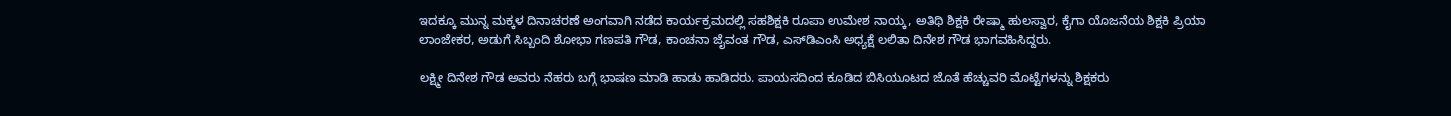ಇದಕ್ಕೂ ಮುನ್ನ ಮಕ್ಕಳ ದಿನಾಚರಣೆ ಅಂಗವಾಗಿ ನಡೆದ ಕಾರ್ಯಕ್ರಮದಲ್ಲಿ ಸಹಶಿಕ್ಷಕಿ ರೂಪಾ ಉಮೇಶ ನಾಯ್ಕ, ಅತಿಥಿ ಶಿಕ್ಷಕಿ ರೇಷ್ಮಾ ಹುಲಸ್ವಾರ, ಕೈಗಾ ಯೊಜನೆಯ ಶಿಕ್ಷಕಿ ಪ್ರಿಯಾ ಲಾಂಜೇಕರ, ಅಡುಗೆ ಸಿಬ್ಬಂದಿ ಶೋಭಾ ಗಣಪತಿ ಗೌಡ, ಕಾಂಚನಾ ಜೈವಂತ ಗೌಡ, ಎಸ್‌ಡಿಎಂಸಿ ಅಧ್ಯಕ್ಷೆ ಲಲಿತಾ ದಿನೇಶ ಗೌಡ ಭಾಗವಹಿಸಿದ್ದರು.

ಲಕ್ಷ್ಮೀ ದಿನೇಶ ಗೌಡ ಅವರು ನೆಹರು ಬಗ್ಗೆ ಭಾಷಣ ಮಾಡಿ ಹಾಡು ಹಾಡಿದರು. ಪಾಯಸದಿಂದ ಕೂಡಿದ ಬಿಸಿಯೂಟದ ಜೊತೆ ಹೆಚ್ಚುವರಿ ಮೊಟ್ಟೆಗಳನ್ನು ಶಿಕ್ಷಕರು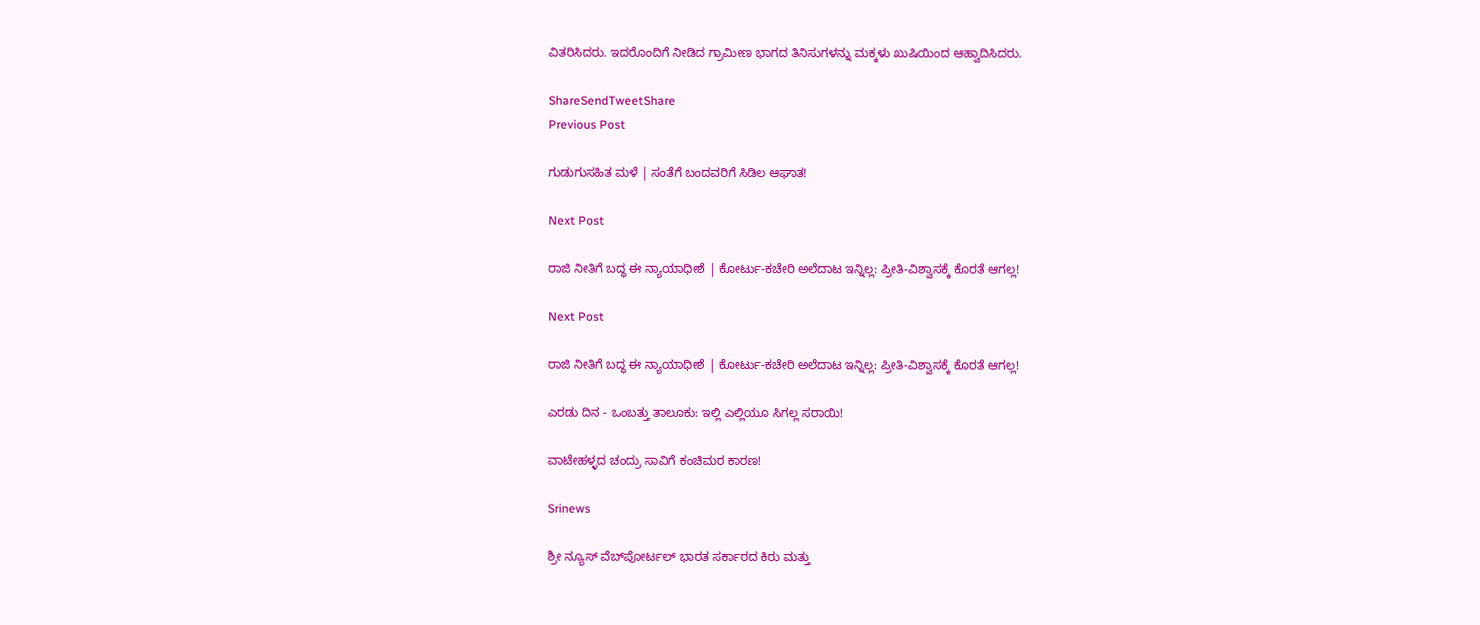ವಿತರಿಸಿದರು. ಇದರೊಂದಿಗೆ ನೀಡಿದ ಗ್ರಾಮೀಣ ಭಾಗದ ತಿನಿಸುಗಳನ್ನು ಮಕ್ಕಳು ಖುಷಿಯಿಂದ ಆಹ್ವಾದಿಸಿದರು.

ShareSendTweetShare
Previous Post

ಗುಡುಗುಸಹಿತ ಮಳೆ | ಸಂತೆಗೆ ಬಂದವರಿಗೆ ಸಿಡಿಲ ಆಘಾತ!

Next Post

ರಾಜಿ ನೀತಿಗೆ ಬದ್ಧ ಈ ನ್ಯಾಯಾಧೀಶೆ | ಕೋರ್ಟು-ಕಚೇರಿ ಅಲೆದಾಟ ಇನ್ನಿಲ್ಲ: ಪ್ರೀತಿ-ವಿಶ್ವಾಸಕ್ಕೆ ಕೊರತೆ ಆಗಲ್ಲ!

Next Post

ರಾಜಿ ನೀತಿಗೆ ಬದ್ಧ ಈ ನ್ಯಾಯಾಧೀಶೆ | ಕೋರ್ಟು-ಕಚೇರಿ ಅಲೆದಾಟ ಇನ್ನಿಲ್ಲ: ಪ್ರೀತಿ-ವಿಶ್ವಾಸಕ್ಕೆ ಕೊರತೆ ಆಗಲ್ಲ!

ಎರಡು ದಿನ - ಒಂಬತ್ತು ತಾಲೂಕು: ಇಲ್ಲಿ ಎಲ್ಲಿಯೂ ಸಿಗಲ್ಲ ಸರಾಯಿ!

ವಾಟೇಹಳ್ಳದ ಚಂದ್ರು ಸಾವಿಗೆ ಕಂಚಿಮರ ಕಾರಣ!

Srinews

ಶ್ರೀ ನ್ಯೂಸ್ ವೆಬ್‌ಪೋರ್ಟಲ್ ಭಾರತ ಸರ್ಕಾರದ ಕಿರು ಮತ್ತು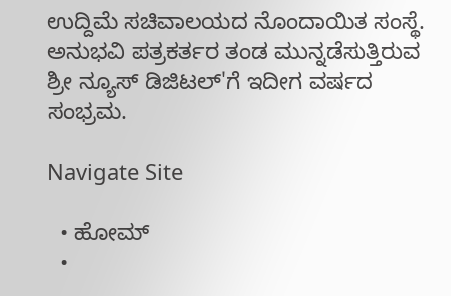ಉದ್ದಿಮೆ ಸಚಿವಾಲಯದ ನೊಂದಾಯಿತ ಸಂಸ್ಥೆ. ಅನುಭವಿ ಪತ್ರಕರ್ತರ ತಂಡ ಮುನ್ನಡೆಸುತ್ತಿರುವ ಶ್ರೀ ನ್ಯೂಸ್ ಡಿಜಿಟಲ್'ಗೆ ಇದೀಗ ವರ್ಷದ ಸಂಭ್ರಮ.

Navigate Site

  • ಹೋಮ್
  •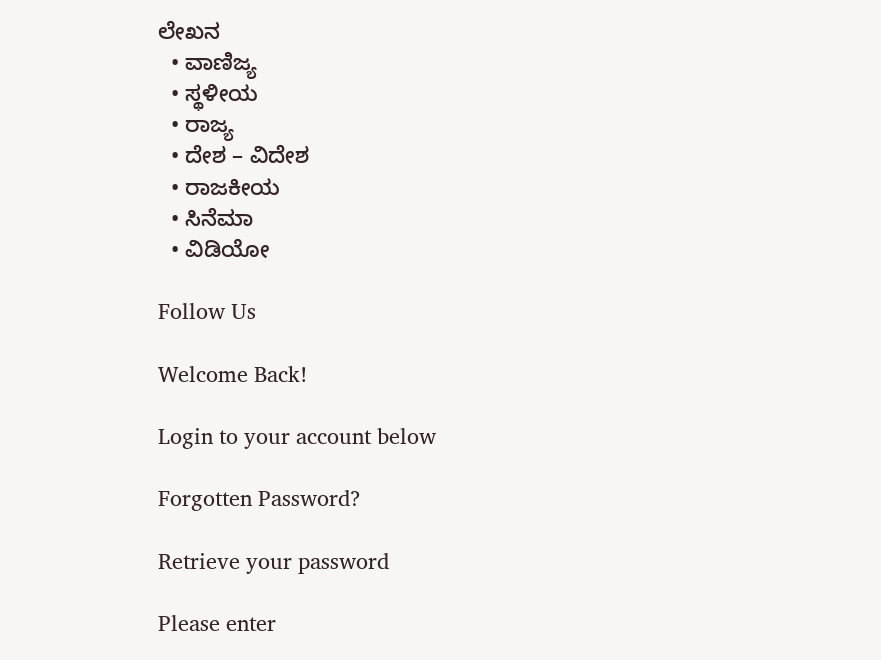ಲೇಖನ
  • ವಾಣಿಜ್ಯ
  • ಸ್ಥಳೀಯ
  • ರಾಜ್ಯ
  • ದೇಶ – ವಿದೇಶ
  • ರಾಜಕೀಯ
  • ಸಿನೆಮಾ
  • ವಿಡಿಯೋ

Follow Us

Welcome Back!

Login to your account below

Forgotten Password?

Retrieve your password

Please enter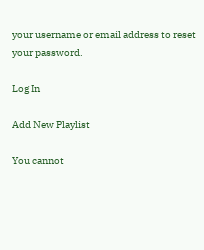your username or email address to reset your password.

Log In

Add New Playlist

You cannot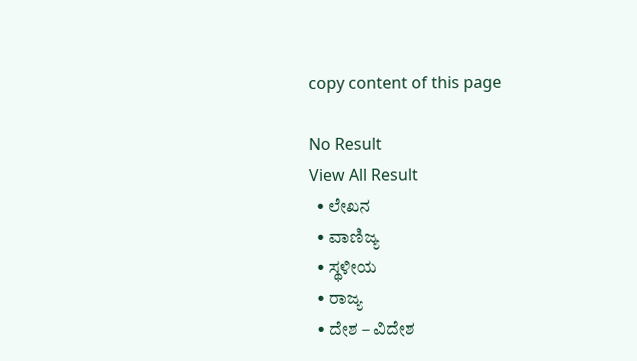copy content of this page

No Result
View All Result
  • ಲೇಖನ
  • ವಾಣಿಜ್ಯ
  • ಸ್ಥಳೀಯ
  • ರಾಜ್ಯ
  • ದೇಶ – ವಿದೇಶ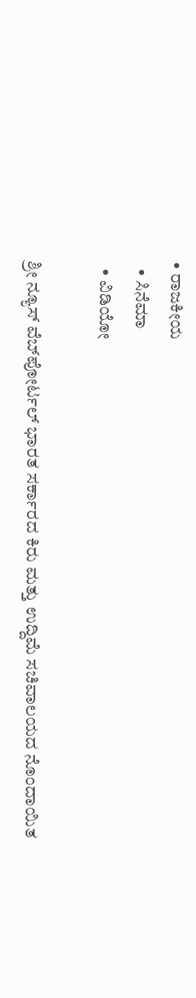• ರಾಜಕೀಯ
  • ಸಿನೆಮಾ
  • ವಿಡಿಯೋ

ಶ್ರೀ ನ್ಯೂಸ್ ವೆಬ್‌ಪೋರ್ಟಲ್ ಭಾರತ ಸರ್ಕಾರದ ಕಿರು ಮತ್ತು ಉದ್ದಿಮೆ ಸಚಿವಾಲಯದ ನೊಂದಾಯಿತ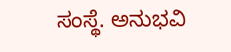ಸಂಸ್ಥೆ. ಅನುಭವಿ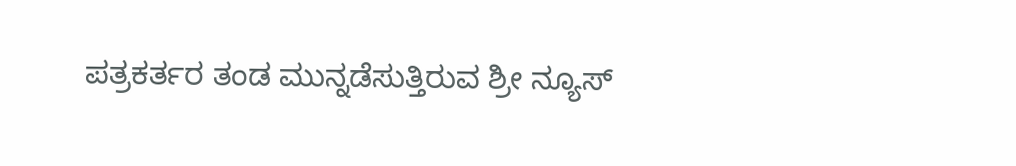ಪತ್ರಕರ್ತರ ತಂಡ ಮುನ್ನಡೆಸುತ್ತಿರುವ ಶ್ರೀ ನ್ಯೂಸ್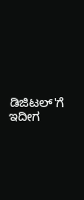ಡಿಜಿಟಲ್'ಗೆ ಇದೀಗ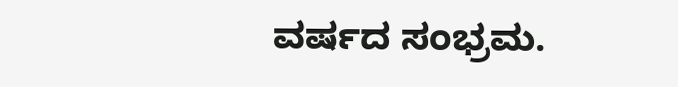ವರ್ಷದ ಸಂಭ್ರಮ.